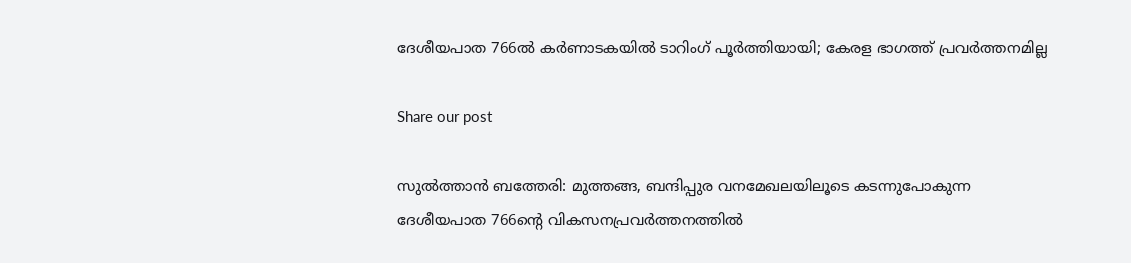ദേശീയപാത 766ൽ കർണാടകയിൽ ടാറിംഗ് പൂർത്തിയായി; കേരള ഭാഗത്ത് പ്രവർത്തനമില്ല

Share our post

സുൽത്താൻ ബത്തേരി: മുത്തങ്ങ, ബന്ദിപ്പുര വനമേഖലയിലൂടെ കടന്നുപോകുന്ന ദേശീയപാത 766ന്‍റെ വികസനപ്രവർത്തനത്തിൽ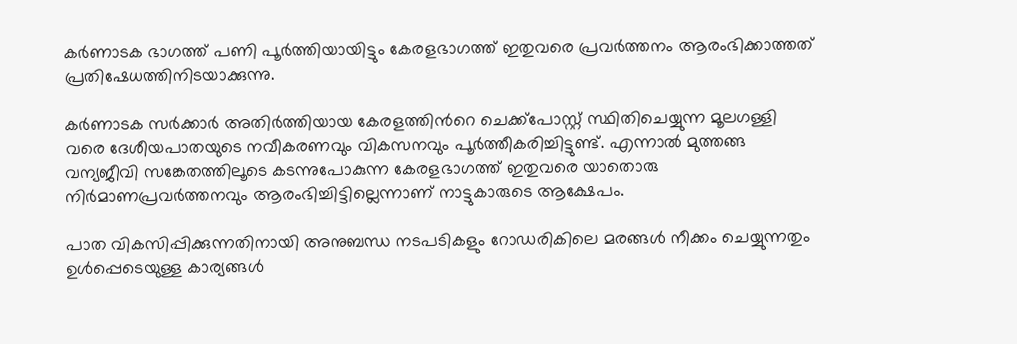കർണാടക ഭാഗത്ത് പണി പൂർത്തിയായിട്ടും കേരളഭാഗത്ത് ഇതുവരെ പ്രവർത്തനം ആരംഭിക്കാത്തത് പ്രതിഷേധത്തിനിടയാക്കുന്നു.

കർണാടക സർക്കാർ അതിർത്തിയായ കേരളത്തിന്‍റെ ചെക്ക്പോസ്റ്റ് സ്ഥിതിചെയ്യുന്ന മൂലഗള്ളി വരെ ദേശീയപാതയുടെ നവീകരണവും വികസനവും പൂർത്തീകരിച്ചിട്ടുണ്ട്. എന്നാൽ മുത്തങ്ങ വന്യജീവി സങ്കേതത്തിലൂടെ കടന്നുപോകുന്ന കേരളഭാഗത്ത് ഇതുവരെ യാതൊരു നിർമാണപ്രവർത്തനവും ആരംഭിച്ചിട്ടില്ലെന്നാണ് നാട്ടുകാരുടെ ആക്ഷേപം.

പാത വികസിപ്പിക്കുന്നതിനായി അനുബന്ധ നടപടികളും റോഡരികിലെ മരങ്ങൾ നീക്കം ചെയ്യുന്നതും ഉൾപ്പെടെയുള്ള കാര്യങ്ങൾ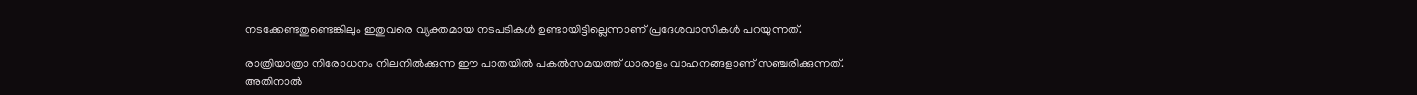നടക്കേണ്ടതുണ്ടെങ്കിലും ഇതുവരെ വ്യക്തമായ നടപടികൾ ഉണ്ടായിട്ടില്ലെന്നാണ് പ്രദേശവാസികൾ പറയുന്നത്.

രാത്രിയാത്രാ നിരോധനം നിലനിൽക്കുന്ന ഈ പാതയിൽ പകൽസമയത്ത് ധാരാളം വാഹനങ്ങളാണ് സഞ്ചരിക്കുന്നത്. അതിനാൽ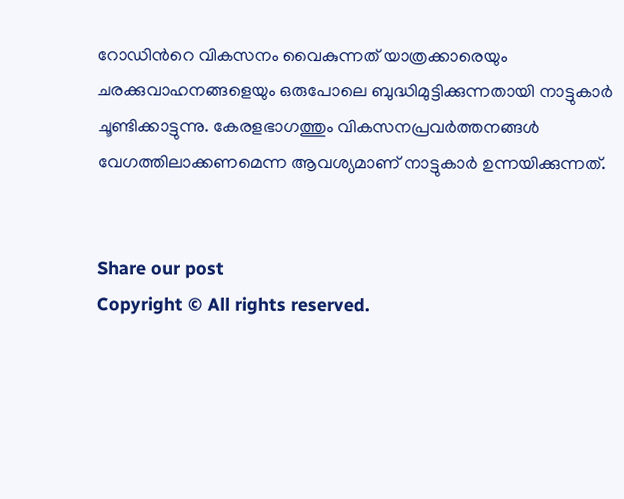റോഡിന്‍റെ വികസനം വൈകുന്നത് യാത്രക്കാരെയും ചരക്കുവാഹനങ്ങളെയും ഒരുപോലെ ബുദ്ധിമുട്ടിക്കുന്നതായി നാട്ടുകാർ ചൂണ്ടിക്കാട്ടുന്നു. കേരളഭാഗത്തും വികസനപ്രവർത്തനങ്ങൾ വേഗത്തിലാക്കണമെന്ന ആവശ്യമാണ് നാട്ടുകാർ ഉന്നയിക്കുന്നത്.


Share our post
Copyright © All rights reserved.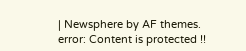| Newsphere by AF themes.
error: Content is protected !!